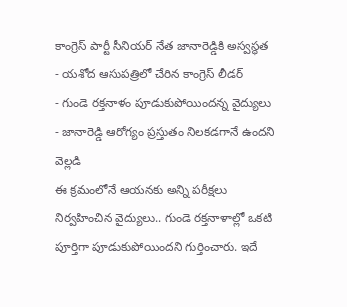కాంగ్రెస్ పార్టీ సీనియర్ నేత జానారెడ్డికి అస్వస్థత
- యశోద ఆసుపత్రిలో చేరిన కాంగ్రెస్ లీడర్
- గుండె రక్తనాళం పూడుకుపోయిందన్న వైద్యులు
- జానారెడ్డి ఆరోగ్యం ప్రస్తుతం నిలకడగానే ఉందని వెల్లడి
ఈ క్రమంలోనే ఆయనకు అన్ని పరీక్షలు నిర్వహించిన వైద్యులు.. గుండె రక్తనాళాల్లో ఒకటి పూర్తిగా పూడుకుపోయిందని గుర్తించారు. ఇదే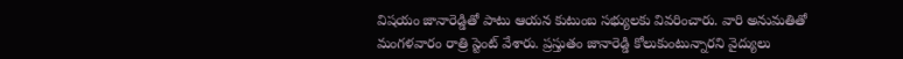విషయం జానారెడ్డితో పాటు ఆయన కుటుంబ సభ్యులకు వివరించారు. వారి అనుమతితో మంగళవారం రాత్రి స్టెంట్ వేశారు. ప్రస్తుతం జానారెడ్డి కోలుకుంటున్నారని వైద్యులు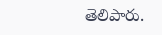తెలిపారు.